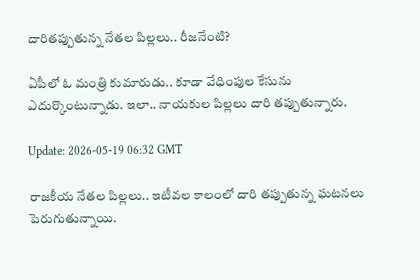దారిత‌ప్పుతున్న నేత‌ల పిల్ల‌లు.. రీజ‌నేంటి?

ఏపీలో ఓ మంత్రి కుమారుడు.. కూడా వేధింపుల కేసును ఎదుర్కొంటున్నాడు. ఇలా.. నాయ‌కుల పిల్ల‌లు దారి త‌ప్పుతున్నారు.

Update: 2026-05-19 06:32 GMT

రాజ‌కీయ నేత‌ల పిల్ల‌లు.. ఇటీవ‌ల కాలంలో దారి త‌ప్పుతున్న ఘ‌ట‌న‌లు పెరుగుతున్నాయి.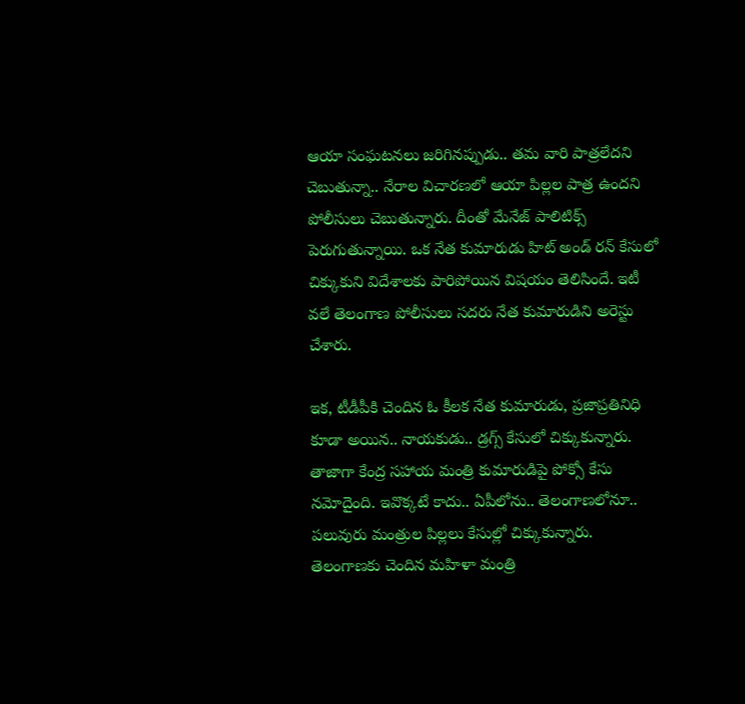ఆయా సంఘ‌ట‌న‌లు జ‌రిగిన‌ప్పుడు.. త‌మ వారి పాత్ర‌లేద‌ని చెబుతున్నా.. నేరాల విచార‌ణ‌లో ఆయా పిల్ల‌ల పాత్ర ఉంద‌ని పోలీసులు చెబుతున్నారు. దీంతో మేనేజ్ పాలిటిక్స్ పెరుగుతున్నాయి. ఒక నేత కుమారుడు హిట్ అండ్ ర‌న్ కేసులో చిక్కుకుని విదేశాల‌కు పారిపోయిన విష‌యం తెలిసిందే. ఇటీ వ‌లే తెలంగాణ పోలీసులు స‌ద‌రు నేత కుమారుడిని అరెస్టు చేశారు.

ఇక‌, టీడీపీకి చెందిన ఓ కీల‌క నేత కుమారుడు, ప్ర‌జాప్ర‌తినిధి కూడా అయిన‌.. నాయ‌కుడు.. డ్ర‌గ్స్ కేసులో చిక్కుకున్నారు. తాజాగా కేంద్ర స‌హాయ మంత్రి కుమారుడిపై పోక్సో కేసు న‌మోదైంది. ఇవొక్క‌టే కాదు.. ఏపీలోను.. తెలంగాణ‌లోనూ.. ప‌లువురు మంత్రుల పిల్ల‌లు కేసుల్లో చిక్కుకున్నారు. తెలంగాణ‌కు చెందిన మ‌హిళా మంత్రి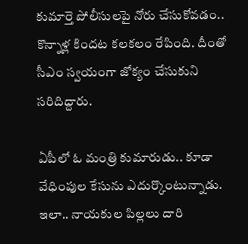కుమార్తె పోలీసుల‌పై నోరు చేసుకోవ‌డం.. కొన్నాళ్ల కింద‌ట క‌ల‌క‌లం రేపింది. దీంతో సీఎం స్వ‌యంగా జోక్యం చేసుకుని స‌రిదిద్దారు.

ఏపీలో ఓ మంత్రి కుమారుడు.. కూడా వేధింపుల కేసును ఎదుర్కొంటున్నాడు. ఇలా.. నాయ‌కుల పిల్ల‌లు దారి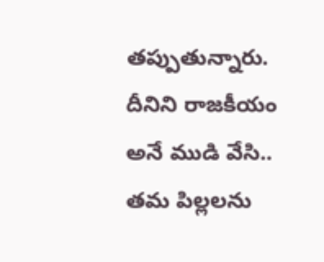త‌ప్పుతున్నారు. దీనిని రాజ‌కీయం అనే ముడి వేసి.. త‌మ పిల్ల‌ల‌ను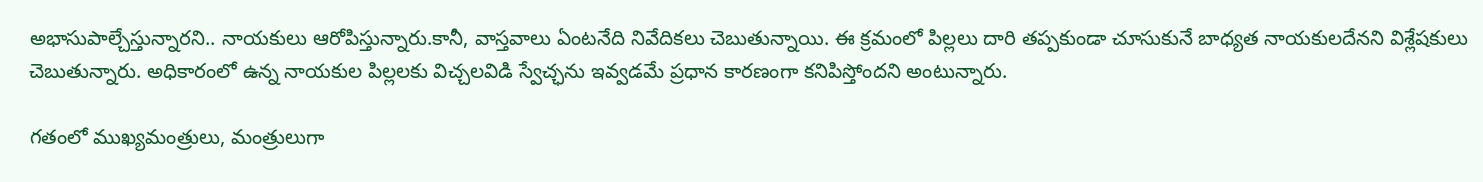అభాసుపాల్చేస్తున్నార‌ని.. నాయ‌కులు ఆరోపిస్తున్నారు.కానీ, వాస్త‌వాలు ఏంట‌నేది నివేదిక‌లు చెబుతున్నాయి. ఈ క్ర‌మంలో పిల్ల‌లు దారి త‌ప్ప‌కుండా చూసుకునే బాధ్య‌త నాయ‌కుల‌దేన‌ని విశ్లేష‌కులు చెబుతున్నారు. అధికారంలో ఉన్న నాయ‌కుల పిల్ల‌ల‌కు విచ్చ‌ల‌విడి స్వేచ్ఛ‌ను ఇవ్వ‌డ‌మే ప్ర‌ధాన కార‌ణంగా క‌నిపిస్తోంద‌ని అంటున్నారు.

గ‌తంలో ముఖ్య‌మంత్రులు, మంత్రులుగా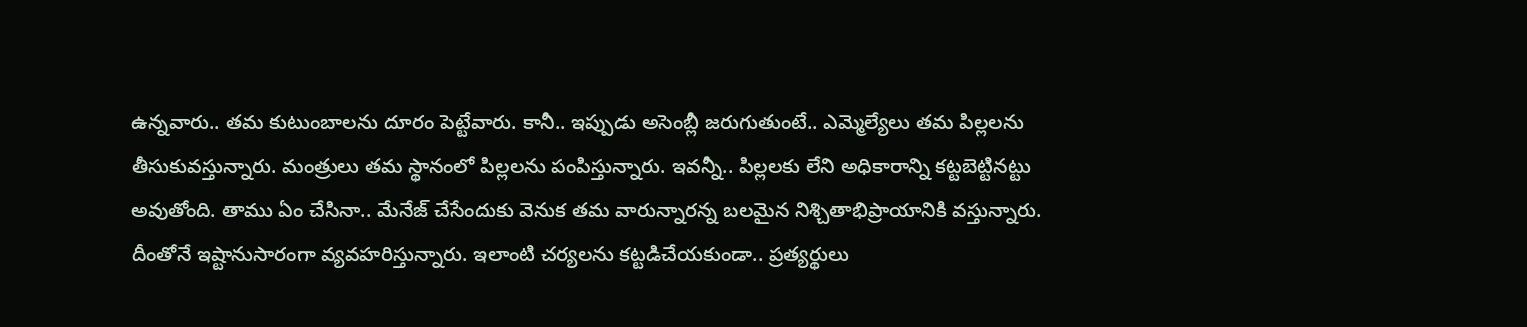ఉన్న‌వారు.. తమ కుటుంబాల‌ను దూరం పెట్టేవారు. కానీ.. ఇప్పుడు అసెంబ్లీ జ‌రుగుతుంటే.. ఎమ్మెల్యేలు త‌మ పిల్ల‌ల‌ను తీసుకువ‌స్తున్నారు. మంత్రులు త‌మ స్థానంలో పిల్ల‌ల‌ను పంపిస్తున్నారు. ఇవ‌న్నీ.. పిల్ల‌ల‌కు లేని అధికారాన్ని క‌ట్ట‌బెట్టిన‌ట్టు అవుతోంది. తాము ఏం చేసినా.. మేనేజ్ చేసేందుకు వెనుక త‌మ వారున్నార‌న్న బ‌ల‌మైన నిశ్చితాభిప్రాయానికి వ‌స్తున్నారు. దీంతోనే ఇష్టానుసారంగా వ్య‌వ‌హ‌రిస్తున్నారు. ఇలాంటి చ‌ర్య‌ల‌ను క‌ట్ట‌డిచేయ‌కుండా.. ప్ర‌త్య‌ర్థులు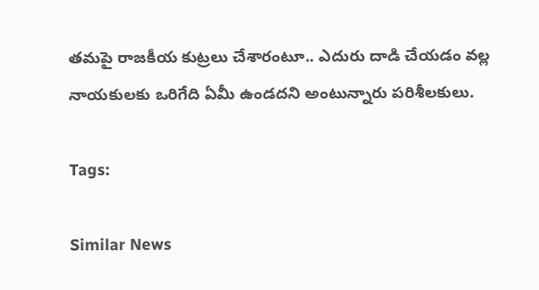త‌మ‌పై రాజ‌కీయ కుట్ర‌లు చేశారంటూ.. ఎదురు దాడి చేయ‌డం వల్ల నాయ‌కుల‌కు ఒరిగేది ఏమీ ఉండ‌ద‌ని అంటున్నారు ప‌రిశీల‌కులు.

Tags:

Similar News